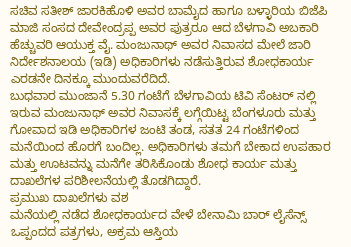ಸಚಿವ ಸತೀಶ್ ಜಾರಕಿಹೊಳಿ ಅವರ ಬಾಮೈದ ಹಾಗೂ ಬಳ್ಳಾರಿಯ ಬಿಜೆಪಿ ಮಾಜಿ ಸಂಸದ ದೇವೇಂದ್ರಪ್ಪ ಅವರ ಪುತ್ರರೂ ಆದ ಬೆಳಗಾವಿ ಅಬಕಾರಿ ಹೆಚ್ಚುವರಿ ಆಯುಕ್ತ ವೈ. ಮಂಜುನಾಥ್ ಅವರ ನಿವಾಸದ ಮೇಲೆ ಜಾರಿ ನಿರ್ದೇಶನಾಲಯ (ಇಡಿ) ಅಧಿಕಾರಿಗಳು ನಡೆಸುತ್ತಿರುವ ಶೋಧಕಾರ್ಯ ಎರಡನೇ ದಿನಕ್ಕೂ ಮುಂದುವರೆದಿದೆ.
ಬುಧವಾರ ಮುಂಜಾನೆ 5.30 ಗಂಟೆಗೆ ಬೆಳಗಾವಿಯ ಟಿವಿ ಸೆಂಟರ್ ನಲ್ಲಿ ಇರುವ ಮಂಜುನಾಥ್ ಅವರ ನಿವಾಸಕ್ಕೆ ಲಗ್ಗೆಯಿಟ್ಟ ಬೆಂಗಳೂರು ಮತ್ತು ಗೋವಾದ ಇಡಿ ಅಧಿಕಾರಿಗಳ ಜಂಟಿ ತಂಡ, ಸತತ 24 ಗಂಟೆಗಳಿಂದ ಮನೆಯಿಂದ ಹೊರಗೆ ಬಂದಿಲ್ಲ. ಅಧಿಕಾರಿಗಳು ತಮಗೆ ಬೇಕಾದ ಉಪಹಾರ ಮತ್ತು ಊಟವನ್ನು ಮನೆಗೇ ತರಿಸಿಕೊಂಡು ಶೋಧ ಕಾರ್ಯ ಮತ್ತು ದಾಖಲೆಗಳ ಪರಿಶೀಲನೆಯಲ್ಲಿ ತೊಡಗಿದ್ದಾರೆ.
ಪ್ರಮುಖ ದಾಖಲೆಗಳು ವಶ
ಮನೆಯಲ್ಲಿ ನಡೆದ ಶೋಧಕಾರ್ಯದ ವೇಳೆ ಬೇನಾಮಿ ಬಾರ್ ಲೈಸೆನ್ಸ್ ಒಪ್ಪಂದದ ಪತ್ರಗಳು, ಅಕ್ರಮ ಆಸ್ತಿಯ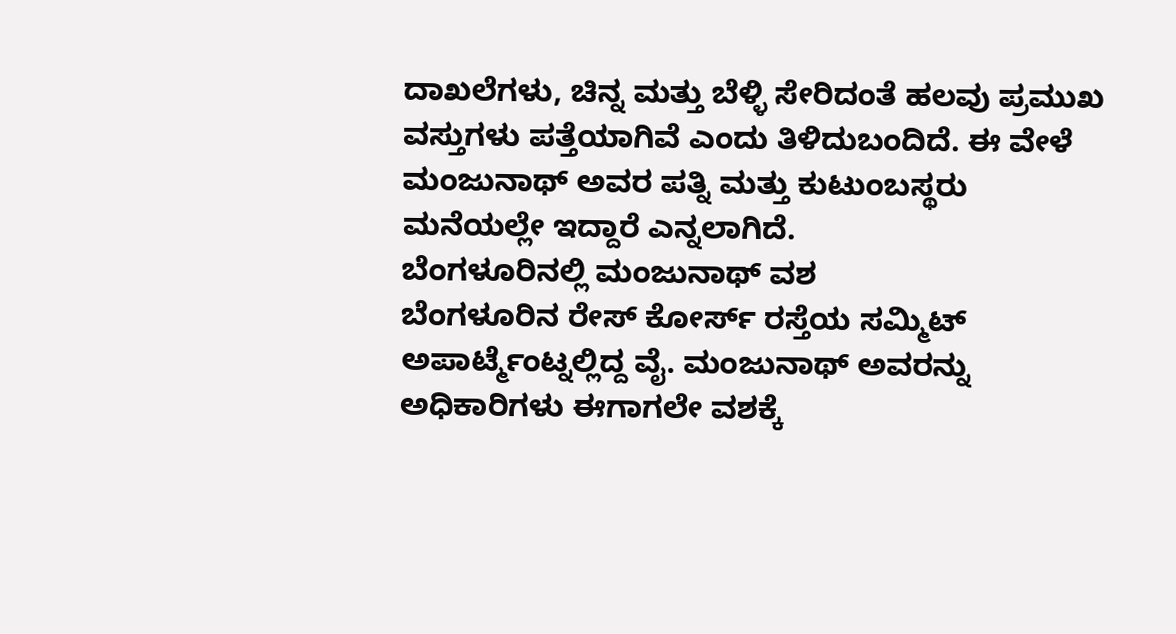ದಾಖಲೆಗಳು, ಚಿನ್ನ ಮತ್ತು ಬೆಳ್ಳಿ ಸೇರಿದಂತೆ ಹಲವು ಪ್ರಮುಖ ವಸ್ತುಗಳು ಪತ್ತೆಯಾಗಿವೆ ಎಂದು ತಿಳಿದುಬಂದಿದೆ. ಈ ವೇಳೆ ಮಂಜುನಾಥ್ ಅವರ ಪತ್ನಿ ಮತ್ತು ಕುಟುಂಬಸ್ಥರು ಮನೆಯಲ್ಲೇ ಇದ್ದಾರೆ ಎನ್ನಲಾಗಿದೆ.
ಬೆಂಗಳೂರಿನಲ್ಲಿ ಮಂಜುನಾಥ್ ವಶ
ಬೆಂಗಳೂರಿನ ರೇಸ್ ಕೋರ್ಸ್ ರಸ್ತೆಯ ಸಮ್ಮಿಟ್ ಅಪಾರ್ಟ್ಮೆಂಟ್ನಲ್ಲಿದ್ದ ವೈ. ಮಂಜುನಾಥ್ ಅವರನ್ನು ಅಧಿಕಾರಿಗಳು ಈಗಾಗಲೇ ವಶಕ್ಕೆ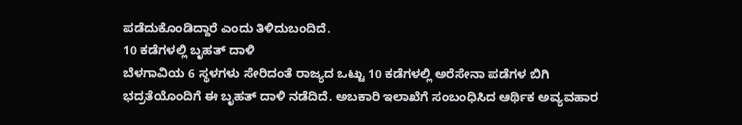ಪಡೆದುಕೊಂಡಿದ್ದಾರೆ ಎಂದು ತಿಳಿದುಬಂದಿದೆ.
10 ಕಡೆಗಳಲ್ಲಿ ಬೃಹತ್ ದಾಳಿ
ಬೆಳಗಾವಿಯ 6 ಸ್ಥಳಗಳು ಸೇರಿದಂತೆ ರಾಜ್ಯದ ಒಟ್ಟು 10 ಕಡೆಗಳಲ್ಲಿ ಅರೆಸೇನಾ ಪಡೆಗಳ ಬಿಗಿ ಭದ್ರತೆಯೊಂದಿಗೆ ಈ ಬೃಹತ್ ದಾಳಿ ನಡೆದಿದೆ. ಅಬಕಾರಿ ಇಲಾಖೆಗೆ ಸಂಬಂಧಿಸಿದ ಆರ್ಥಿಕ ಅವ್ಯವಹಾರ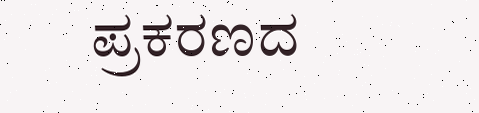ಪ್ರಕರಣದ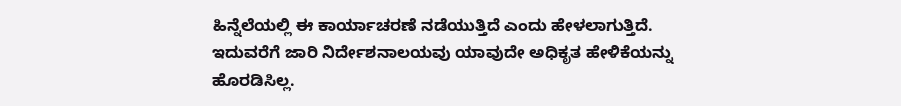ಹಿನ್ನೆಲೆಯಲ್ಲಿ ಈ ಕಾರ್ಯಾಚರಣೆ ನಡೆಯುತ್ತಿದೆ ಎಂದು ಹೇಳಲಾಗುತ್ತಿದೆ.
ಇದುವರೆಗೆ ಜಾರಿ ನಿರ್ದೇಶನಾಲಯವು ಯಾವುದೇ ಅಧಿಕೃತ ಹೇಳಿಕೆಯನ್ನು ಹೊರಡಿಸಿಲ್ಲ.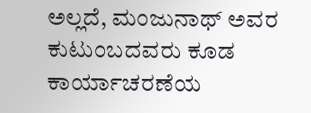ಅಲ್ಲದೆ, ಮಂಜುನಾಥ್ ಅವರ ಕುಟುಂಬದವರು ಕೂಡ ಕಾರ್ಯಾಚರಣೆಯ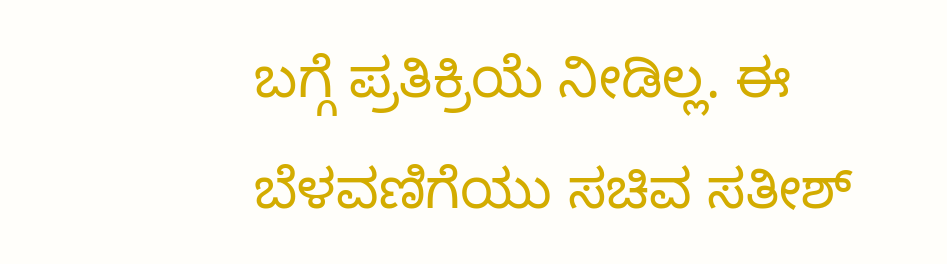ಬಗ್ಗೆ ಪ್ರತಿಕ್ರಿಯೆ ನೀಡಿಲ್ಲ. ಈ ಬೆಳವಣಿಗೆಯು ಸಚಿವ ಸತೀಶ್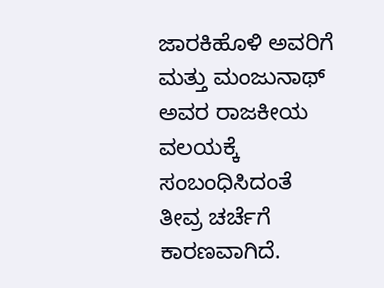ಜಾರಕಿಹೊಳಿ ಅವರಿಗೆ ಮತ್ತು ಮಂಜುನಾಥ್ ಅವರ ರಾಜಕೀಯ ವಲಯಕ್ಕೆ ಸಂಬಂಧಿಸಿದಂತೆ ತೀವ್ರ ಚರ್ಚೆಗೆ ಕಾರಣವಾಗಿದೆ.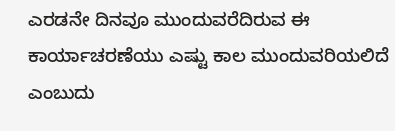ಎರಡನೇ ದಿನವೂ ಮುಂದುವರೆದಿರುವ ಈ ಕಾರ್ಯಾಚರಣೆಯು ಎಷ್ಟು ಕಾಲ ಮುಂದುವರಿಯಲಿದೆ ಎಂಬುದು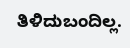ತಿಳಿದುಬಂದಿಲ್ಲ.